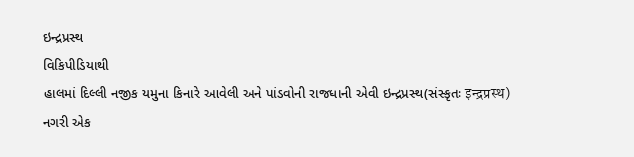ઇન્દ્રપ્રસ્થ
વિકિપીડિયાથી
હાલમાં દિલ્લી નજીક યમુના કિનારે આવેલી અને પાંડવોની રાજધાની એવી ઇન્દ્રપ્રસ્થ(સંસ્કૃતઃ इन्द्रप्रस्थ) નગરી એક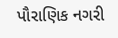પૌરાણિક નગરી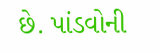છે. પાંડવોની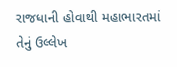રાજધાની હોવાથી મહાભારતમાં તેનું ઉલ્લેખ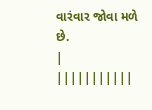વારંવાર જોવા મળે છે.
|
|||||||||||